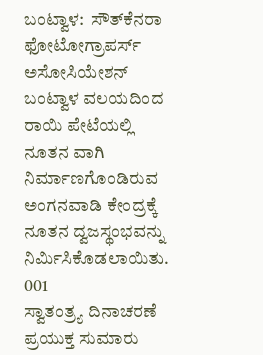ಬಂಟ್ವಾಳ:  ಸೌತ್‍ಕೆನರಾ ಫೋಟೋಗ್ರಾಪರ್ಸ್ ಅಸೋಸಿಯೇಶನ್ ಬಂಟ್ವಾಳ ವಲಯದಿಂದ ರಾಯಿ ಪೇಟೆಯಲ್ಲಿ ನೂತನ ವಾಗಿ ನಿರ್ಮಾಣಗೊಂಡಿರುವ ಅಂಗನವಾಡಿ ಕೇಂದ್ರಕ್ಕೆ ನೂತನ ದ್ವಜಸ್ಥಂಭವನ್ನು ನಿರ್ಮಿಸಿಕೊಡಲಾಯಿತು.
001
ಸ್ವಾತಂತ್ರ್ಯ ದಿನಾಚರಣೆ ಪ್ರಯುಕ್ತ ಸುಮಾರು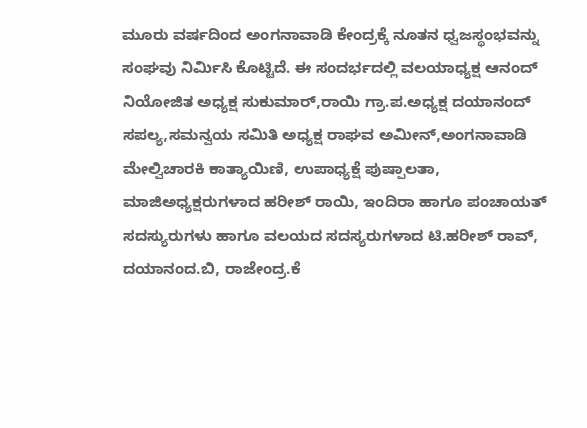ಮೂರು ವರ್ಷದಿಂದ ಅಂಗನಾವಾಡಿ ಕೇಂದ್ರಕ್ಕೆ ನೂತನ ಧ್ವಜಸ್ಥಂಭವನ್ನು ಸಂಘವು ನಿರ್ಮಿಸಿ ಕೊಟ್ಟಿದೆ. ಈ ಸಂದರ್ಭದಲ್ಲಿ ವಲಯಾಧ್ಯಕ್ಷ ಆನಂದ್ ನಿಯೋಜಿತ ಅಧ್ಯಕ್ಷ ಸುಕುಮಾರ್,ರಾಯಿ ಗ್ರಾ.ಪ.ಅಧ್ಯಕ್ಷ ದಯಾನಂದ್ ಸಪಲ್ಯ,ಸಮನ್ವಯ ಸಮಿತಿ ಅಧ್ಯಕ್ಷ ರಾಘವ ಅಮೀನ್,ಅಂಗನಾವಾಡಿ ಮೇಲ್ವಿಚಾರಕಿ ಕಾತ್ಯಾಯಿಣಿ, ಉಪಾಧ್ಯಕ್ಷೆ ಪುಷ್ಪಾಲತಾ, ಮಾಜಿಅಧ್ಯಕ್ಷರುಗಳಾದ ಹರೀಶ್ ರಾಯಿ, ಇಂದಿರಾ ಹಾಗೂ ಪಂಚಾಯತ್ ಸದಸ್ಯುರುಗಳು ಹಾಗೂ ವಲಯದ ಸದಸ್ಯರುಗಳಾದ ಟಿ.ಹರೀಶ್ ರಾವ್, ದಯಾನಂದ.ಬಿ, ರಾಜೇಂದ್ರ.ಕೆ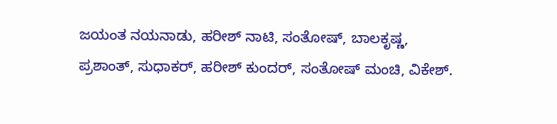ಜಯಂತ ನಯನಾಡು, ಹರೀಶ್ ನಾಟಿ, ಸಂತೋಷ್, ಬಾಲಕೃಷ್ಣ, ಪ್ರಶಾಂತ್, ಸುಧಾಕರ್, ಹರೀಶ್ ಕುಂದರ್, ಸಂತೋಷ್ ಮಂಚಿ, ವಿಕೇಶ್.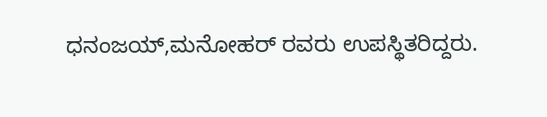ಧನಂಜಯ್,ಮನೋಹರ್ ರವರು ಉಪಸ್ಥಿತರಿದ್ದರು.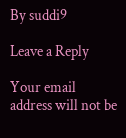By suddi9

Leave a Reply

Your email address will not be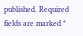published. Required fields are marked *